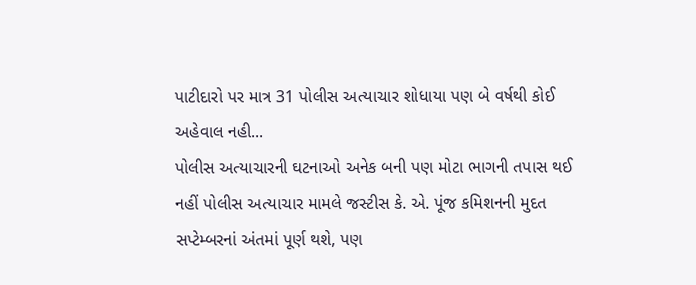પાટીદારો પર માત્ર 31 પોલીસ અત્યાચાર શોધાયા પણ બે વર્ષથી કોઈ અહેવાલ નહી...
પોલીસ અત્યાચારની ઘટનાઓ અનેક બની પણ મોટા ભાગની તપાસ થઈ નહીં પોલીસ અત્યાચાર મામલે જસ્ટીસ કે. એ. પૂંજ કમિશનની મુદત સપ્ટેમ્બરનાં અંતમાં પૂર્ણ થશે, પણ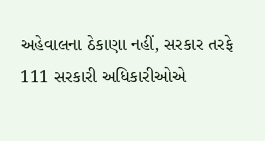અહેવાલના ઠેકાણા નહીં, સરકાર તરફે 111 સરકારી અધિકારીઓએ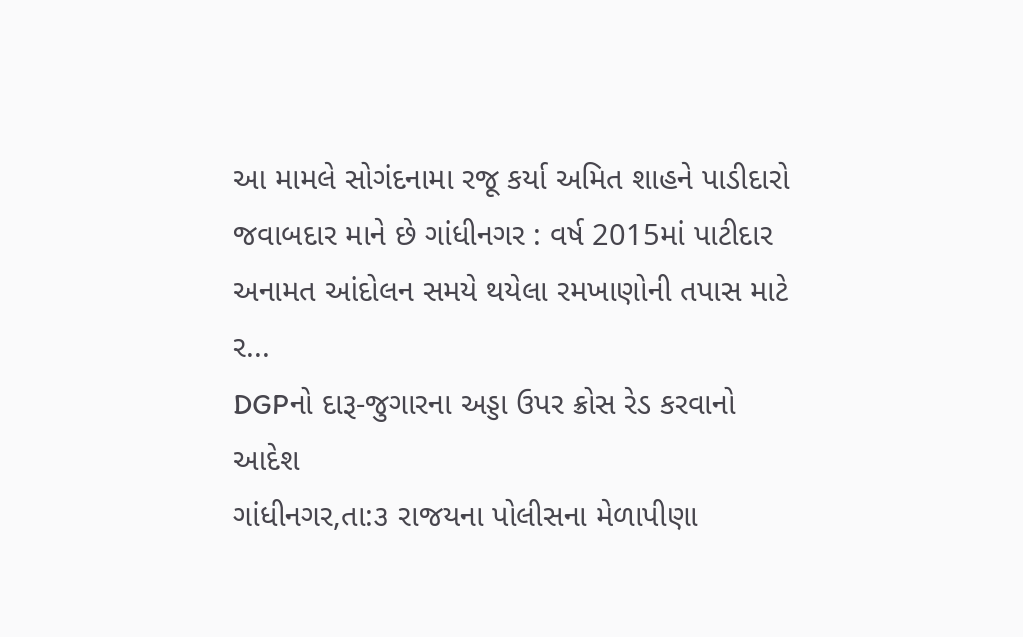આ મામલે સોગંદનામા રજૂ કર્યા અમિત શાહને પાડીદારો જવાબદાર માને છે ગાંધીનગર : વર્ષ 2015માં પાટીદાર અનામત આંદોલન સમયે થયેલા રમખાણોની તપાસ માટે ર...
DGPનો દારૂ-જુગારના અડ્ડા ઉપર ક્રોસ રેડ કરવાનો આદેશ
ગાંધીનગર,તા:૩ રાજયના પોલીસના મેળાપીણા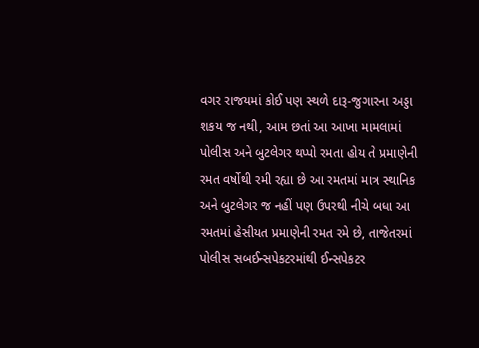વગર રાજયમાં કોઈ પણ સ્થળે દારૂ-જુગારના અડ્ડા શકય જ નથી, આમ છતાં આ આખા મામલામાં પોલીસ અને બુટલેગર થપ્પો રમતા હોય તે પ્રમાણેની રમત વર્ષોથી રમી રહ્યા છે આ રમતમાં માત્ર સ્થાનિક અને બુટલેગર જ નહીં પણ ઉપરથી નીચે બધા આ રમતમાં હેસીયત પ્રમાણેની રમત રમે છે, તાજેતરમાં પોલીસ સબઈન્સપેકટરમાંથી ઈન્સપેકટર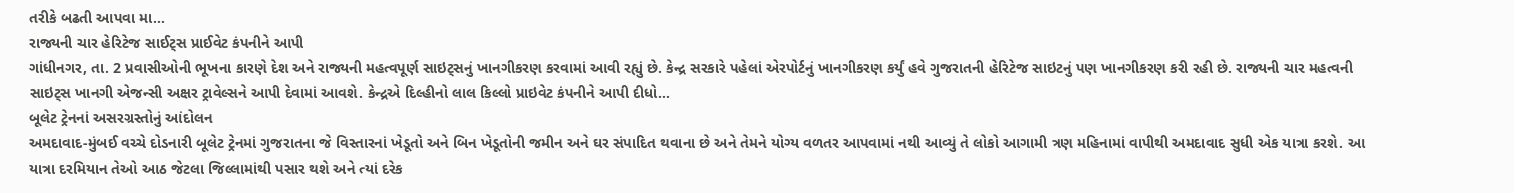તરીકે બઢતી આપવા મા...
રાજ્યની ચાર હેરિટેજ સાઈટ્સ પ્રાઈવેટ કંપનીને આપી
ગાંધીનગર, તા. 2 પ્રવાસીઓની ભૂખના કારણે દેશ અને રાજ્યની મહત્વપૂર્ણ સાઇટ્સનું ખાનગીકરણ કરવામાં આવી રહ્યું છે. કેન્દ્ર સરકારે પહેલાં એરપોર્ટનું ખાનગીકરણ કર્યું હવે ગુજરાતની હેરિટેજ સાઇટનું પણ ખાનગીકરણ કરી રહી છે. રાજ્યની ચાર મહત્વની સાઇટ્સ ખાનગી એજન્સી અક્ષર ટ્રાવેલ્સને આપી દેવામાં આવશે. કેન્દ્રએ દિલ્હીનો લાલ કિલ્લો પ્રાઇવેટ કંપનીને આપી દીધો...
બૂલેટ ટ્રેનનાં અસરગ્રસ્તોનું આંદોલન
અમદાવાદ-મુંબઈ વચ્ચે દોડનારી બૂલેટ ટ્રેનમાં ગુજરાતના જે વિસ્તારનાં ખેડૂતો અને બિન ખેડૂતોની જમીન અને ઘર સંપાદિત થવાના છે અને તેમને યોગ્ય વળતર આપવામાં નથી આવ્યું તે લોકો આગામી ત્રણ મહિનામાં વાપીથી અમદાવાદ સુધી એક યાત્રા કરશે. આ યાત્રા દરમિયાન તેઓ આઠ જેટલા જિલ્લામાંથી પસાર થશે અને ત્યાં દરેક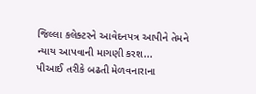જિલ્લા કલેક્ટરને આવેદનપત્ર આપીને તેમને ન્યાય આપવાની માગણી કરશ...
પીઆઈ તરીકે બઢતી મેળવનારાના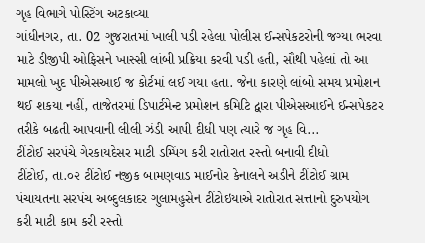ગૃહ વિભાગે પોસ્ટિંગ અટકાવ્યા
ગાંધીનગર, તા. 02 ગુજરાતમાં ખાલી પડી રહેલા પોલીસ ઈન્સપેકટરોની જગ્યા ભરવા માટે ડીજીપી ઓફિસને ખાસ્સી લાંબી પ્રક્રિયા કરવી પડી હતી, સૌથી પહેલાં તો આ મામલો ખુદ પીએસઆઈ જ કોર્ટમાં લઈ ગયા હતા. જેના કારણે લાંબો સમય પ્રમોશન થઈ શકયા નહીં, તાજેતરમાં ડિપાર્ટમેન્ટ પ્રમોશન કમિટિ દ્વારા પીએસઆઈને ઈન્સપેકટર તરીકે બઢતી આપવાની લીલી ઝંડી આપી દીધી પણ ત્યારે જ ગૃહ વિ...
ટીંટોઈ સરપંચે ગેરકાયદેસર માટી ડમ્પિંગ કરી રાતોરાત રસ્તો બનાવી દીધો
ટીંટોઈ, તા.૦૨ ટીંટોઈ નજીક બામણવાડ માઈનોર કેનાલને અડીને ટીંટોઈ ગ્રામ પંચાયતના સરપંચ અબ્દુલકાદર ગુલામહુસેન ટીંટોઇયાએ રાતોરાત સત્તાનો દુરુપયોગ કરી માટી કામ કરી રસ્તો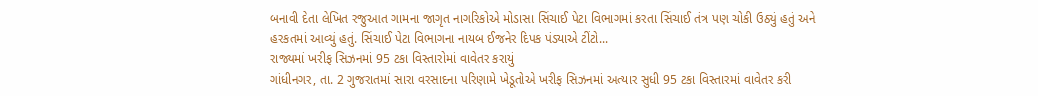બનાવી દેતા લેખિત રજુઆત ગામના જાગૃત નાગરિકોએ મોડાસા સિંચાઈ પેટા વિભાગમાં કરતા સિંચાઈ તંત્ર પણ ચોકી ઉઠ્યું હતું અને હરકતમાં આવ્યું હતું. સિંચાઈ પેટા વિભાગના નાયબ ઈજનેર દિપક પંડ્યાએ ટીંટો...
રાજ્યમાં ખરીફ સિઝનમાં 95 ટકા વિસ્તારોમાં વાવેતર કરાયું
ગાંધીનગર, તા. 2 ગુજરાતમાં સારા વરસાદના પરિણામે ખેડૂતોએ ખરીફ સિઝનમાં અત્યાર સુધી 95 ટકા વિસ્તારમાં વાવેતર કરી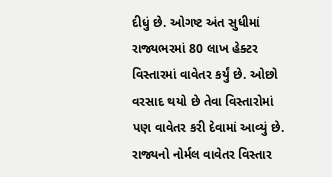દીધું છે. ઓગષ્ટ અંત સુધીમાં રાજ્યભરમાં 80 લાખ હેક્ટર વિસ્તારમાં વાવેતર કર્યું છે. ઓછો વરસાદ થયો છે તેવા વિસ્તારોમાં પણ વાવેતર કરી દેવામાં આવ્યું છે. રાજ્યનો નોર્મલ વાવેતર વિસ્તાર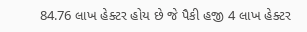84.76 લાખ હેક્ટર હોય છે જે પૈકી હજી 4 લાખ હેક્ટર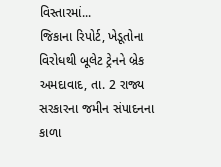વિસ્તારમાં...
જિકાના રિપોર્ટ, ખેડૂતોના વિરોધથી બૂલેટ ટ્રેનને બ્રેક
અમદાવાદ, તા. 2 રાજ્ય સરકારના જમીન સંપાદનના કાળા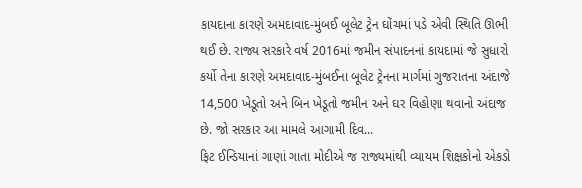કાયદાના કારણે અમદાવાદ-મુંબઈ બૂલેટ ટ્રેન ઘોંચમાં પડે એવી સ્થિતિ ઊભી થઈ છે. રાજ્ય સરકારે વર્ષ 2016માં જમીન સંપાદનનાં કાયદામાં જે સુધારો કર્યો તેના કારણે અમદાવાદ-મુંબઈના બૂલેટ ટ્રેનના માર્ગમાં ગુજરાતના અંદાજે 14,500 ખેડૂતો અને બિન ખેડૂતો જમીન અને ઘર વિહોણા થવાનો અંદાજ છે. જો સરકાર આ મામલે આગામી દિવ...
ફિટ ઈન્ડિયાનાં ગાણાં ગાતા મોદીએ જ રાજ્યમાંથી વ્યાયમ શિક્ષકોનો એકડો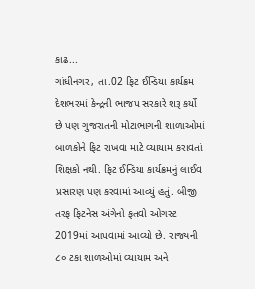કાઢ...
ગાંધીનગર, તા.02 ફિટ ઈન્ડિયા કાર્યક્રમ દેશભરમાં કેન્દ્રની ભાજપ સરકારે શરૂ કર્યો છે પણ ગુજરાતની મોટાભાગની શાળાઓમાં બાળકોને ફિટ રાખવા માટે વ્યાયામ કરાવતાં શિક્ષકો નથી. ફિટ ઈન્ડિયા કાર્યક્રમનું લાઈવ પ્રસારણ પણ કરવામાં આવ્યું હતું. બીજી તરફ ફિટનેસ અંગેનો ફતવો ઓગસ્ટ 2019માં આપવામાં આવ્યો છે. રાજ્યની ૮૦ ટકા શાળઓમાં વ્યાયામ અને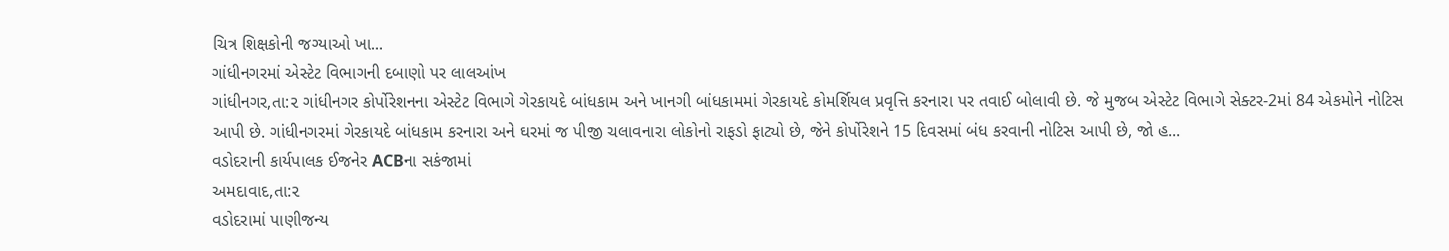ચિત્ર શિક્ષકોની જગ્યાઓ ખા...
ગાંધીનગરમાં એસ્ટેટ વિભાગની દબાણો પર લાલઆંખ
ગાંધીનગર,તા:૨ ગાંધીનગર કોર્પોરેશનના એસ્ટેટ વિભાગે ગેરકાયદે બાંધકામ અને ખાનગી બાંધકામમાં ગેરકાયદે કોમર્શિયલ પ્રવૃત્તિ કરનારા પર તવાઈ બોલાવી છે. જે મુજબ એસ્ટેટ વિભાગે સેક્ટર-2માં 84 એકમોને નોટિસ આપી છે. ગાંધીનગરમાં ગેરકાયદે બાંધકામ કરનારા અને ઘરમાં જ પીજી ચલાવનારા લોકોનો રાફડો ફાટ્યો છે, જેને કોર્પોરેશને 15 દિવસમાં બંધ કરવાની નોટિસ આપી છે, જો હ...
વડોદરાની કાર્યપાલક ઈજનેર ACBના સકંજામાં
અમદાવાદ,તા:૨
વડોદરામાં પાણીજન્ય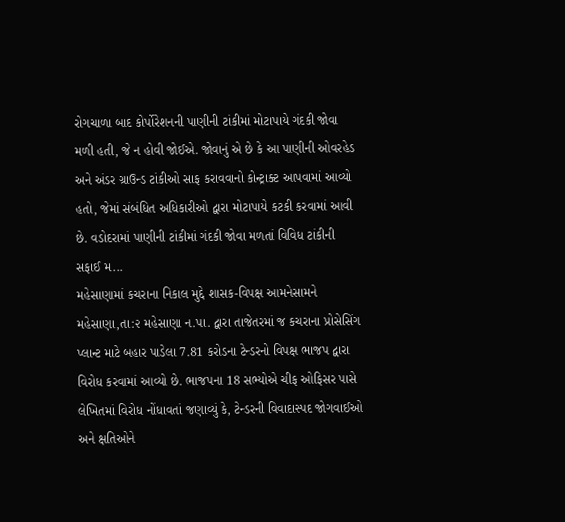રોગચાળા બાદ કોર્પોરેશનની પાણીની ટાંકીમાં મોટાપાયે ગંદકી જોવા મળી હતી, જે ન હોવી જોઈએ. જોવાનું એ છે કે આ પાણીની ઓવરહેડ અને અંડર ગ્રાઉન્ડ ટાંકીઓ સાફ કરાવવાનો કોન્ટ્રાક્ટ આપવામાં આવ્યો હતો, જેમાં સંબંધિત અધિકારીઓ દ્વારા મોટાપાયે કટકી કરવામાં આવી છે. વડોદરામાં પાણીની ટાંકીમાં ગંદકી જોવા મળતાં વિવિધ ટાંકીની સફાઈ મ...
મહેસાણામાં કચરાના નિકાલ મુદ્દે શાસક-વિપક્ષ આમનેસામને
મહેસાણા,તા:૨ મહેસાણા ન.પા. દ્વારા તાજેતરમાં જ કચરાના પ્રોસેસિંગ પ્લાન્ટ માટે બહાર પાડેલા 7.81 કરોડના ટેન્ડરનો વિપક્ષ ભાજપ દ્વારા વિરોધ કરવામાં આવ્યો છે. ભાજપના 18 સભ્યોએ ચીફ ઓફિસર પાસે લેખિતમાં વિરોધ નોંધાવતાં જણાવ્યું કે, ટેન્ડરની વિવાદાસ્પદ જોગવાઈઓ અને ક્ષતિઓને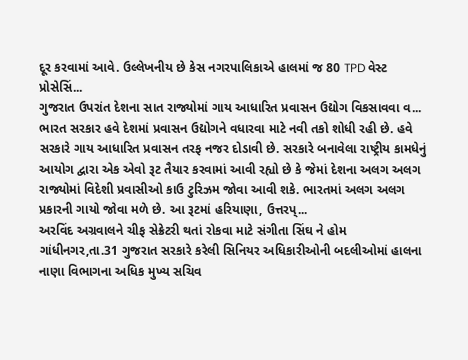દૂર કરવામાં આવે. ઉલ્લેખનીય છે કેસ નગરપાલિકાએ હાલમાં જ 80 TPD વેસ્ટ પ્રોસેસિં...
ગુજરાત ઉપરાંત દેશના સાત રાજ્યોમાં ગાય આધારિત પ્રવાસન ઉદ્યોગ વિકસાવવા વ...
ભારત સરકાર હવે દેશમાં પ્રવાસન ઉદ્યોગને વધારવા માટે નવી તકો શોધી રહી છે. હવે સરકારે ગાય આધારિત પ્રવાસન તરફ નજર દોડાવી છે. સરકારે બનાવેલા રાષ્ટ્રીય કામધેનું આયોગ દ્વારા એક એવો રૂટ તૈયાર કરવામાં આવી રહ્યો છે કે જેમાં દેશના અલગ અલગ રાજ્યોમાં વિદેશી પ્રવાસીઓ કાઉ ટુરિઝમ જોવા આવી શકે. ભારતમાં અલગ અલગ પ્રકારની ગાયો જોવા મળે છે. આ રૂટમાં હરિયાણા, ઉત્તરપ્...
અરવિંદ અગ્રવાલને ચીફ સેક્રેટરી થતાં રોકવા માટે સંગીતા સિંઘ ને હોમ
ગાંધીનગર,તા.31 ગુજરાત સરકારે કરેલી સિનિયર અધિકારીઓની બદલીઓમાં હાલના નાણા વિભાગના અધિક મુખ્ય સચિવ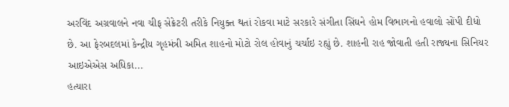અરવિંદ અગ્રવાલને નવા ચીફ સેક્રેટરી તરીકે નિયુક્ત થતાં રોકવા માટે સરકારે સંગીતા સિંઘને હોમ વિભાગનો હવાલો સોંપી દીધો છે. આ ફેરબદલમાં કેન્દ્રીય ગૃહમંત્રી અમિત શાહનો મોટો રોલ હોવાનું ચર્ચાઇ રહ્યું છે. શાહની રાહ જોવાતી હતી રાજ્યના સિનિયર આઇએએસ અધિકા...
હત્યારા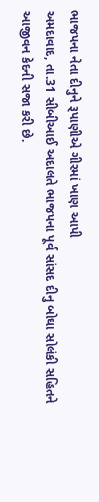ભાજપના નેતા દીનુને રૂપાણીએ ગીરમાં ખાણ આપી
અમદાવાદ, તા.31 સીબીઆઈ અદાલતે ભાજપના પૂર્વ સાંસદ દીનુ બોઘા સોલંકી સહિતને આજીવન કેદની સજા કરી છે.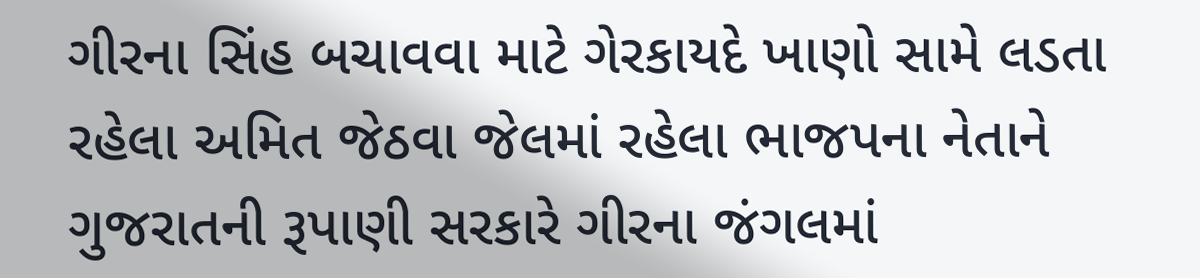ગીરના સિંહ બચાવવા માટે ગેરકાયદે ખાણો સામે લડતા રહેલા અમિત જેઠવા જેલમાં રહેલા ભાજપના નેતાને ગુજરાતની રૂપાણી સરકારે ગીરના જંગલમાં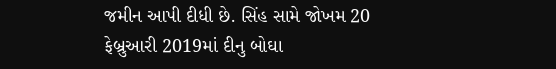જમીન આપી દીધી છે. સિંહ સામે જોખમ 20 ફેબ્રુઆરી 2019માં દીનુ બોઘા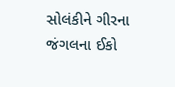સોલંકીને ગીરના જંગલના ઈકો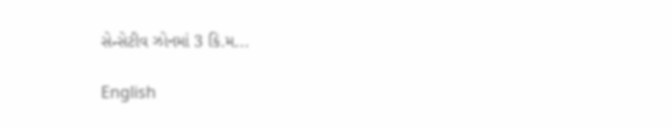સેન્સેટીવ ઝોનમાં 3 કિ.મ...

English